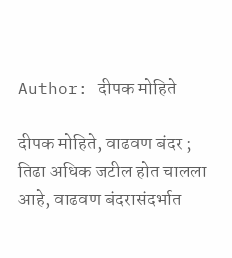Author: दीपक मोहिते

दीपक मोहिते, वाढवण बंदर ; तिढा अधिक जटील होत चालला आहे, वाढवण बंदरासंदर्भात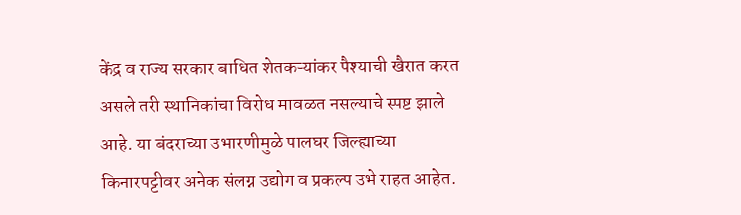केंद्र व राज्य सरकार बाधित शेतकऱ्यांकर पैश्याची खैरात करत असले तरी स्थानिकांचा विरोध मावळत नसल्याचे स्पष्ट झाले आहे. या बंदराच्या उभारणीमुळे पालघर जिल्ह्याच्या किनारपट्टीवर अनेक संलग्न उद्योग व प्रकल्प उभे राहत आहेत.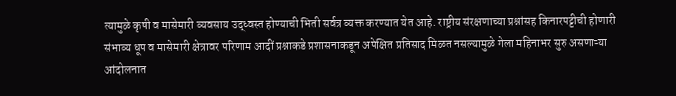त्यामुळे कृषी व मासेमारी व्यवसाय उद्ध्वस्त होण्याची भिती सर्वत्र व्यक्त करण्यात येत आहे. राष्ट्रीय संरक्षणाच्या प्रश्नांसह किनारपट्टीची होणारी संभाव्य धूप व मासेमारी क्षेत्रावर परिणाम आदीं प्रश्नाकडे प्रशासनाकडून अपेक्षित प्रतिसाद मिळत नसल्यामुळे गेला महिनाभर सुरु असणाऱ्या आंदोलनात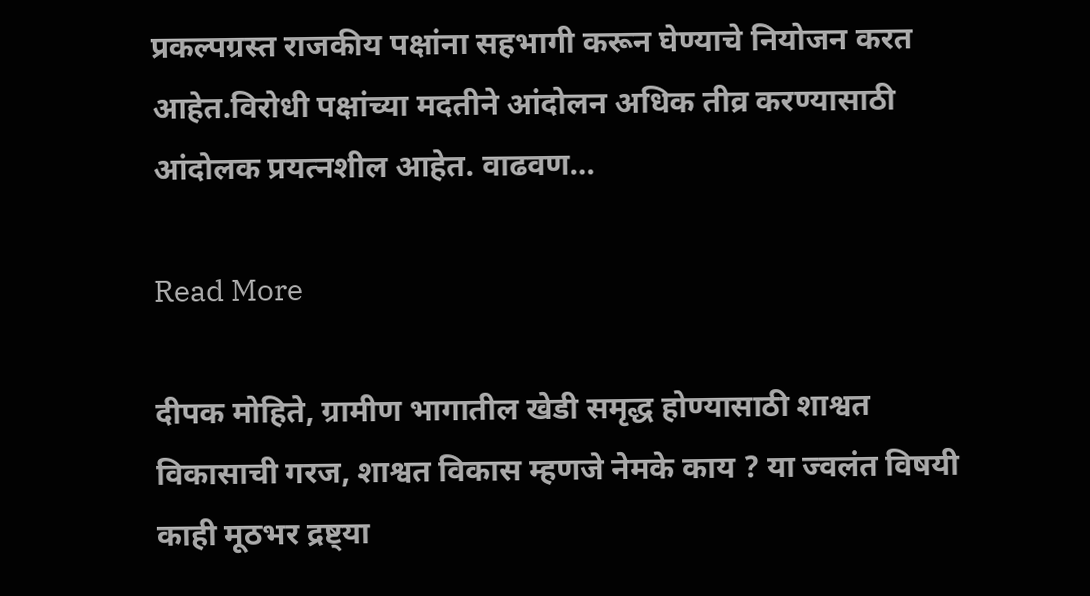प्रकल्पग्रस्त राजकीय पक्षांना सहभागी करून घेण्याचे नियोजन करत आहेत.विरोधी पक्षांच्या मदतीने आंदोलन अधिक तीव्र करण्यासाठी आंदोलक प्रयत्नशील आहेत. वाढवण…

Read More

दीपक मोहिते, ग्रामीण भागातील खेडी समृद्ध होण्यासाठी शाश्वत विकासाची गरज, शाश्वत विकास म्हणजे नेमके काय ? या ज्वलंत विषयी काही मूठभर द्रष्ट्या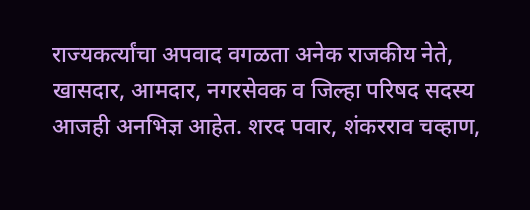राज्यकर्त्यांचा अपवाद वगळता अनेक राजकीय नेते, खासदार, आमदार, नगरसेवक व जिल्हा परिषद सदस्य आजही अनभिज्ञ आहेत. शरद पवार, शंकरराव चव्हाण,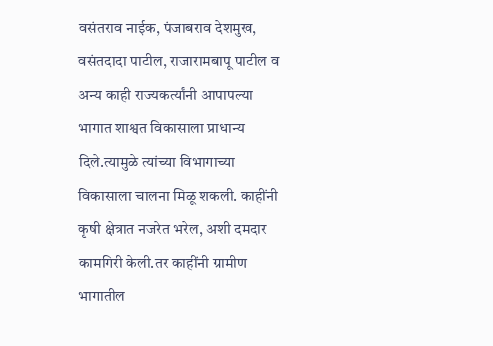वसंतराव नाईक, पंजाबराव देशमुख, वसंतदादा पाटील, राजारामबापू पाटील व अन्य काही राज्यकर्त्यांनी आपापल्या भागात शाश्वत विकासाला प्राधान्य दिले.त्यामुळे त्यांच्या विभागाच्या विकासाला चालना मिळू शकली. काहींनी कृषी क्षेत्रात नजरेत भरेल, अशी दमदार कामगिरी केली.तर काहींनी ग्रामीण भागातील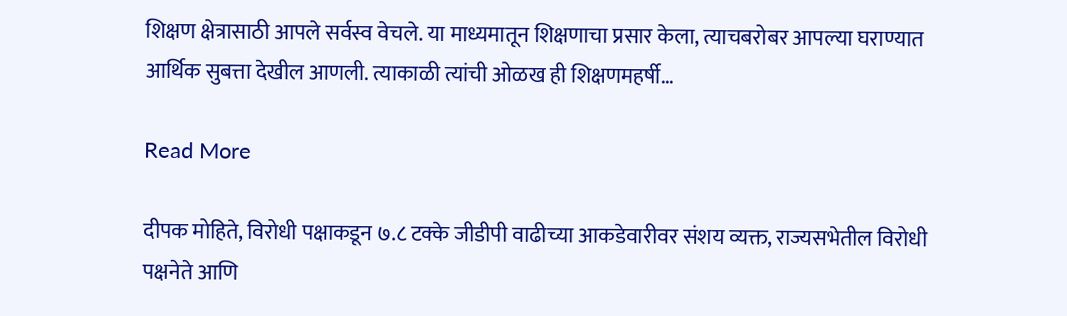शिक्षण क्षेत्रासाठी आपले सर्वस्व वेचले. या माध्यमातून शिक्षणाचा प्रसार केला, त्याचबरोबर आपल्या घराण्यात आर्थिक सुबत्ता देखील आणली. त्याकाळी त्यांची ओळख ही शिक्षणमहर्षी…

Read More

दीपक मोहिते, विरोधी पक्षाकडून ७.८ टक्के जीडीपी वाढीच्या आकडेवारीवर संशय व्यक्त, राज्यसभेतील विरोधी पक्षनेते आणि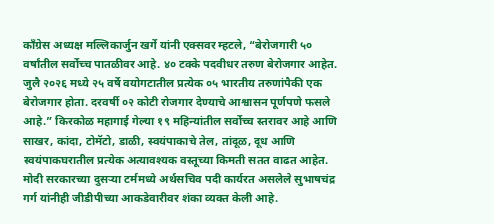काँग्रेस अध्यक्ष मल्लिकार्जुन खर्गे यांनी एक्सवर म्हटले, “बेरोजगारी ५० वर्षांतील सर्वोच्च पातळीवर आहे. ४० टक्के पदवीधर तरुण बेरोजगार आहेत. जुलै २०२६ मध्ये २५ वर्षे वयोगटातील प्रत्येक ०५ भारतीय तरुणांपैकी एक बेरोजगार होता. दरवर्षी ०२ कोटी रोजगार देण्याचे आश्वासन पूर्णपणे फसले आहे.” किरकोळ महागाई गेल्या १९ महिन्यांतील सर्वोच्च स्तरावर आहे आणि साखर, कांदा, टोमॅटो, डाळी, स्वयंपाकाचे तेल, तांदूळ, दूध आणि स्वयंपाकघरातील प्रत्येक अत्यावश्यक वस्तूच्या किमती सतत वाढत आहेत. मोदी सरकारच्या दुसऱ्या टर्ममध्ये अर्थसचिव पदी कार्यरत असलेले सुभाषचंद्र गर्ग यांनीही जीडीपीच्या आकडेवारीवर शंका व्यक्त केली आहे.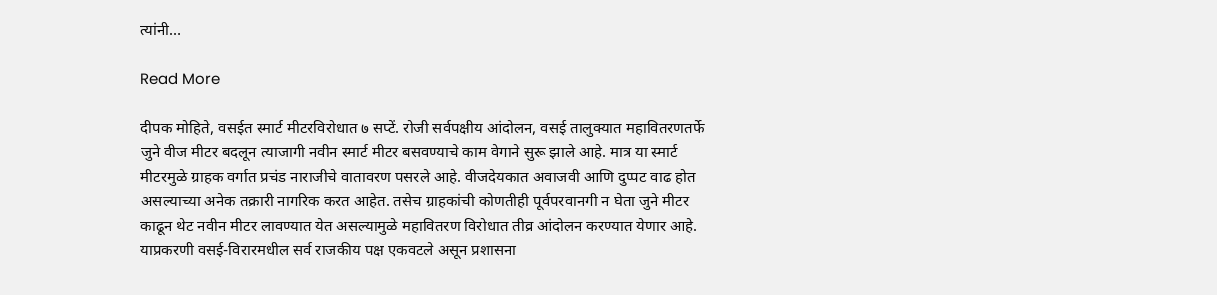त्यांनी…

Read More

दीपक मोहिते, वसईत स्मार्ट मीटरविरोधात ७ सप्टें. रोजी सर्वपक्षीय आंदोलन, वसई तालुक्यात महावितरणतर्फे जुने वीज मीटर बदलून त्याजागी नवीन स्मार्ट मीटर बसवण्याचे काम वेगाने सुरू झाले आहे. मात्र या स्मार्ट मीटरमुळे ग्राहक वर्गात प्रचंड नाराजीचे वातावरण पसरले आहे. वीजदेयकात अवाजवी आणि दुप्पट वाढ होत असल्याच्या अनेक तक्रारी नागरिक करत आहेत. तसेच ग्राहकांची कोणतीही पूर्वपरवानगी न घेता जुने मीटर काढून थेट नवीन मीटर लावण्यात येत असल्यामुळे महावितरण विरोधात तीव्र आंदोलन करण्यात येणार आहे. याप्रकरणी वसई-विरारमधील सर्व राजकीय पक्ष एकवटले असून प्रशासना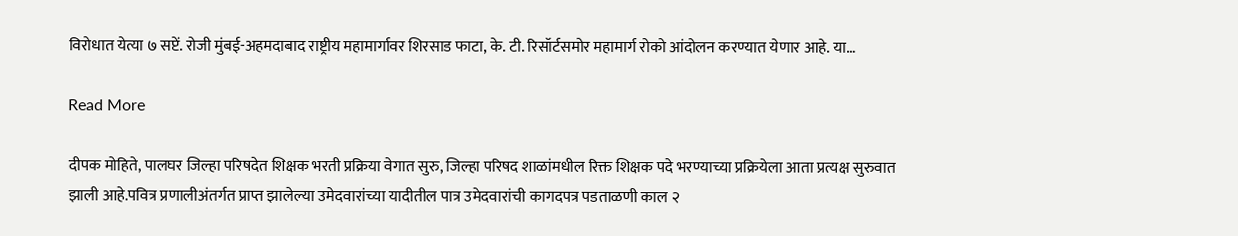विरोधात येत्या ७ सप्टें. रोजी मुंबई-अहमदाबाद राष्ट्रीय महामार्गावर शिरसाड फाटा, के. टी. रिसॉर्टसमोर महामार्ग रोको आंदोलन करण्यात येणार आहे. या…

Read More

दीपक मोहिते, पालघर जिल्हा परिषदेत शिक्षक भरती प्रक्रिया वेगात सुरु, जिल्हा परिषद शाळांमधील रिक्त शिक्षक पदे भरण्याच्या प्रक्रियेला आता प्रत्यक्ष सुरुवात झाली आहे.पवित्र प्रणालीअंतर्गत प्राप्त झालेल्या उमेदवारांच्या यादीतील पात्र उमेदवारांची कागदपत्र पडताळणी काल २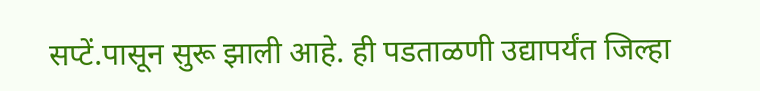सप्टें.पासून सुरू झाली आहे. ही पडताळणी उद्यापर्यंत जिल्हा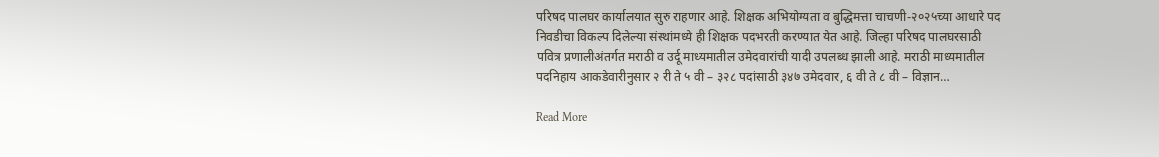परिषद पालघर कार्यालयात सुरु राहणार आहे. शिक्षक अभियोग्यता व बुद्धिमत्ता चाचणी-२०२५च्या आधारे पद निवडीचा विकल्प दिलेल्या संस्थांमध्ये ही शिक्षक पदभरती करण्यात येत आहे. जिल्हा परिषद पालघरसाठी पवित्र प्रणालीअंतर्गत मराठी व उर्दू माध्यमातील उमेदवारांची यादी उपलब्ध झाली आहे. मराठी माध्यमातील पदनिहाय आकडेवारीनुसार २ री ते ५ वी – ३२८ पदांसाठी ३४७ उमेदवार, ६ वी ते ८ वी – विज्ञान…

Read More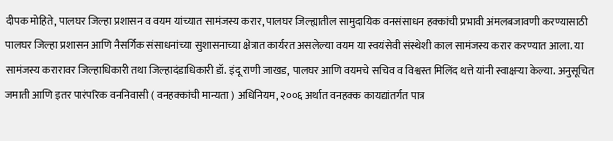दीपक मोहिते, पालघर जिल्हा प्रशासन व वयम यांच्यात सामंजस्य करार, पालघर जिल्ह्यातील सामुदायिक वनसंसाधन हक्कांची प्रभावी अंमलबजावणी करण्यासाठी पालघर जिल्हा प्रशासन आणि नैसर्गिक संसाधनांच्या सुशासनाच्या क्षेत्रात कार्यरत असलेल्या वयम या स्वयंसेवी संस्थेशी काल सामंजस्य करार करण्यात आला. या सामंजस्य करारावर जिल्हाधिकारी तथा जिल्हादंडाधिकारी डॉ. इंदू राणी जाखड, पालघर आणि वयमचे सचिव व विश्वस्त मिलिंद थत्ते यांनी स्वाक्षऱ्या केल्या. अनुसूचित जमाती आणि इतर पारंपरिक वननिवासी ( वनहक्कांची मान्यता ) अधिनियम, २००६ अर्थात वनहक्क कायद्यांतर्गत पात्र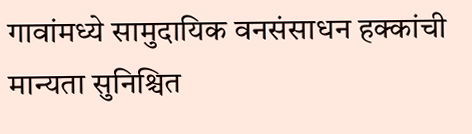गावांमध्ये सामुदायिक वनसंसाधन हक्कांची मान्यता सुनिश्चित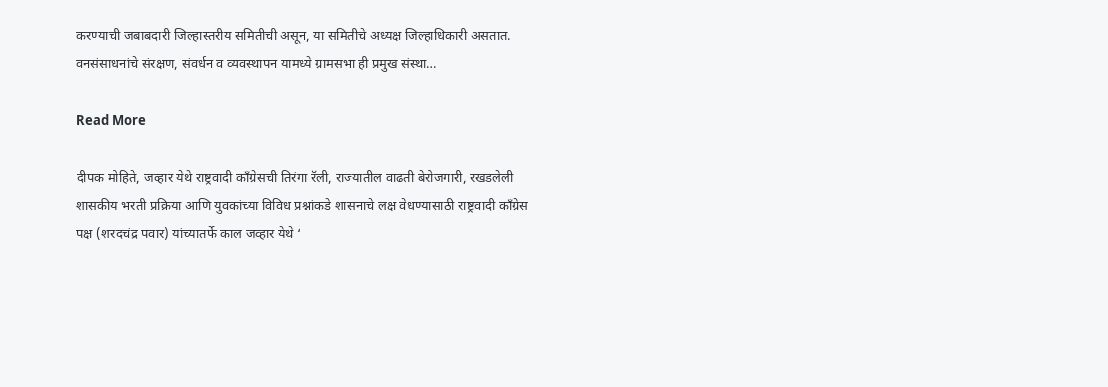करण्याची जबाबदारी जिल्हास्तरीय समितीची असून, या समितीचे अध्यक्ष जिल्हाधिकारी असतात. वनसंसाधनांचे संरक्षण, संवर्धन व व्यवस्थापन यामध्ये ग्रामसभा ही प्रमुख संस्था…

Read More

दीपक मोहिते, जव्हार येथे राष्ट्रवादी काँग्रेसची तिरंगा रॅली, राज्यातील वाढती बेरोजगारी, रखडलेली शासकीय भरती प्रक्रिया आणि युवकांच्या विविध प्रश्नांकडे शासनाचे लक्ष वेधण्यासाठी राष्ट्रवादी काँग्रेस पक्ष (शरदचंद्र पवार) यांच्यातर्फे काल जव्हार येथे ‘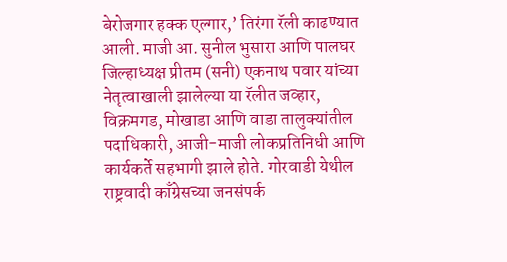बेरोजगार हक्क एल्गार,’ तिरंगा रॅली काढण्यात आली. माजी आ. सुनील भुसारा आणि पालघर जिल्हाध्यक्ष प्रीतम (सनी) एकनाथ पवार यांच्या नेतृत्वाखाली झालेल्या या रॅलीत जव्हार, विक्रमगड, मोखाडा आणि वाडा तालुक्यांतील पदाधिकारी, आजी-माजी लोकप्रतिनिधी आणि कार्यकर्ते सहभागी झाले होते. गोरवाडी येथील राष्ट्रवादी काँग्रेसच्या जनसंपर्क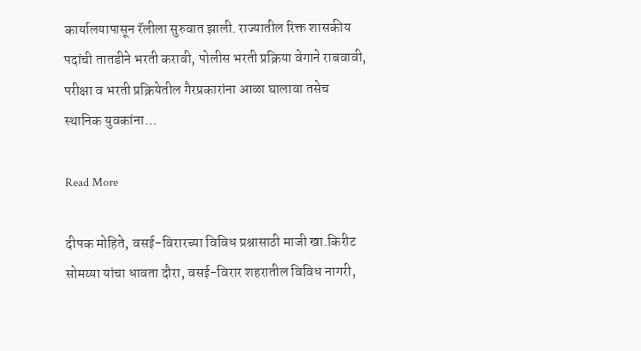कार्यालयापासून रॅलीला सुरुवात झाली. राज्यातील रिक्त शासकीय पदांची तातडीने भरती करावी, पोलीस भरती प्रक्रिया वेगाने राबवावी, परीक्षा व भरती प्रक्रियेतील गैरप्रकारांना आळा घालावा तसेच स्थानिक युवकांना…

Read More

दीपक मोहिते, वसई-विरारच्या विविध प्रश्नासाठी माजी खा.किरीट सोमय्या यांचा धावता दौरा, वसई-विरार शहरातील विविध नागरी,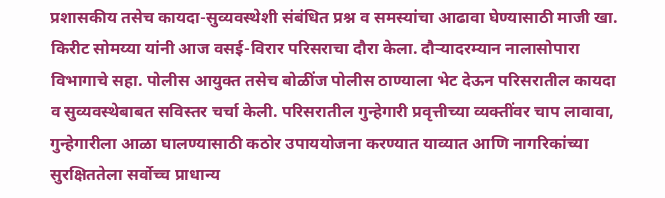प्रशासकीय तसेच कायदा-सुव्यवस्थेशी संबंधित प्रश्न व समस्यांचा आढावा घेण्यासाठी माजी खा. किरीट सोमय्या यांनी आज वसई-विरार परिसराचा दौरा केला. दौऱ्यादरम्यान नालासोपारा विभागाचे सहा. पोलीस आयुक्त तसेच बोळींज पोलीस ठाण्याला भेट देऊन परिसरातील कायदा व सुव्यवस्थेबाबत सविस्तर चर्चा केली. परिसरातील गुन्हेगारी प्रवृत्तीच्या व्यक्तींवर चाप लावावा, गुन्हेगारीला आळा घालण्यासाठी कठोर उपाययोजना करण्यात याव्यात आणि नागरिकांच्या सुरक्षिततेला सर्वोच्च प्राधान्य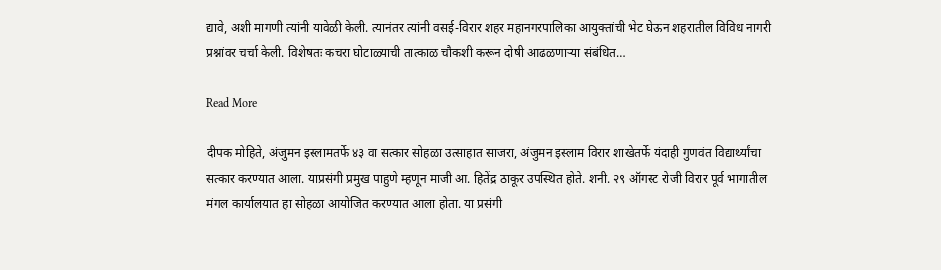द्यावे, अशी मागणी त्यांनी यावेळी केली. त्यानंतर त्यांनी वसई-विरार शहर महानगरपालिका आयुक्तांची भेट घेऊन शहरातील विविध नागरी प्रश्नांवर चर्चा केली. विशेषतः कचरा घोटाळ्याची तात्काळ चौकशी करून दोषी आढळणाऱ्या संबंधित…

Read More

दीपक मोहिते, अंजुमन इस्लामतर्फे ४३ वा सत्कार सोहळा उत्साहात साजरा, अंजुमन इस्लाम विरार शाखेतर्फे यंदाही गुणवंत विद्यार्थ्यांचा सत्कार करण्यात आला. याप्रसंगी प्रमुख पाहुणे म्हणून माजी आ. हितेंद्र ठाकूर उपस्थित होते. शनी. २९ ऑगस्ट रोजी विरार पूर्व भागातील मंगल कार्यालयात हा सोहळा आयोजित करण्यात आला होता. या प्रसंगी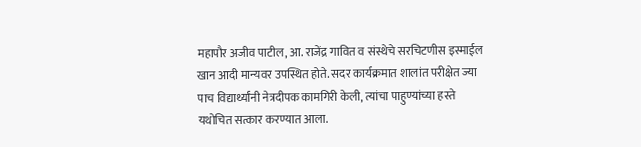महापौर अजीव पाटील, आ. राजेंद्र गावित व संस्थेचे सरचिटणीस इस्माईल खान आदी मान्यवर उपस्थित होते. सदर कार्यक्रमात शालांत परीक्षेत ज्या पाच विद्यार्थ्यांनी नेत्रदीपक कामगिरी केली, त्यांचा पाहुण्यांच्या हस्ते यथोचित सत्कार करण्यात आला.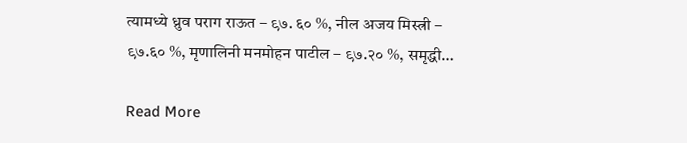त्यामध्ये ध्रुव पराग राऊत – ९७. ६० %, नील अजय मिस्त्री – ९७.६० %, मृणालिनी मनमोहन पाटील – ९७.२० %, समृद्धी…

Read More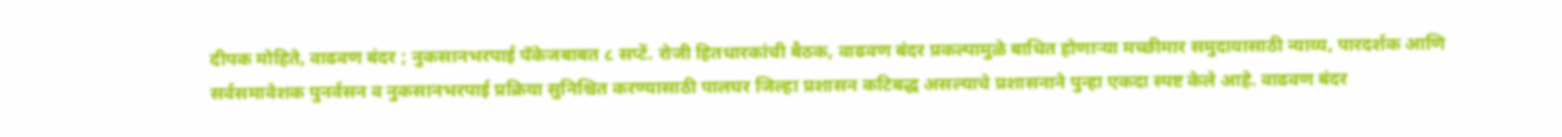दीपक मोहिते, वाढवण बंदर ; नुकसानभरपाई पॅकेजबाबत ८ सप्टें. रोजी हितधारकांची बैठक, वाढवण बंदर प्रकल्पामुळे बाधित होणाऱ्या मच्छीमार समुदायासाठी न्याय्य, पारदर्शक आणि सर्वसमावेशक पुनर्वसन व नुकसानभरपाई प्रक्रिया सुनिश्चित करण्यासाठी पालघर जिल्हा प्रशासन कटिबद्ध असल्याचे प्रशासनाने पुन्हा एकदा स्पष्ट केले आहे. वाढवण बंदर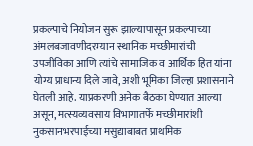प्रकल्पाचे नियोजन सुरू झाल्यापासून प्रकल्पाच्या अंमलबजावणीदरम्यान स्थानिक मच्छीमारांची उपजीविका आणि त्यांचे सामाजिक व आर्थिक हित यांना योग्य प्राधान्य दिले जावे, अशी भूमिका जिल्हा प्रशासनाने घेतली आहे. याप्रकरणी अनेक बैठका घेण्यात आल्या असून, मत्स्यव्यवसाय विभागातर्फे मच्छीमारांशी नुकसानभरपाईच्या मसुद्याबाबत प्राथमिक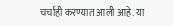चर्चाही करण्यात आली आहे. या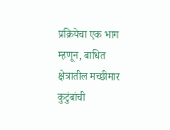प्रक्रियेचा एक भाग म्हणून, बाधित क्षेत्रातील मच्छीमार कुटुंबांची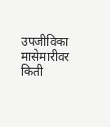उपजीविका मासेमारीवर किती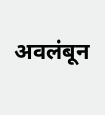अवलंबून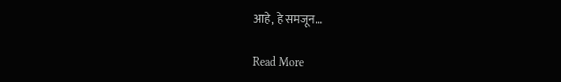आहे, हे समजून…

Read More